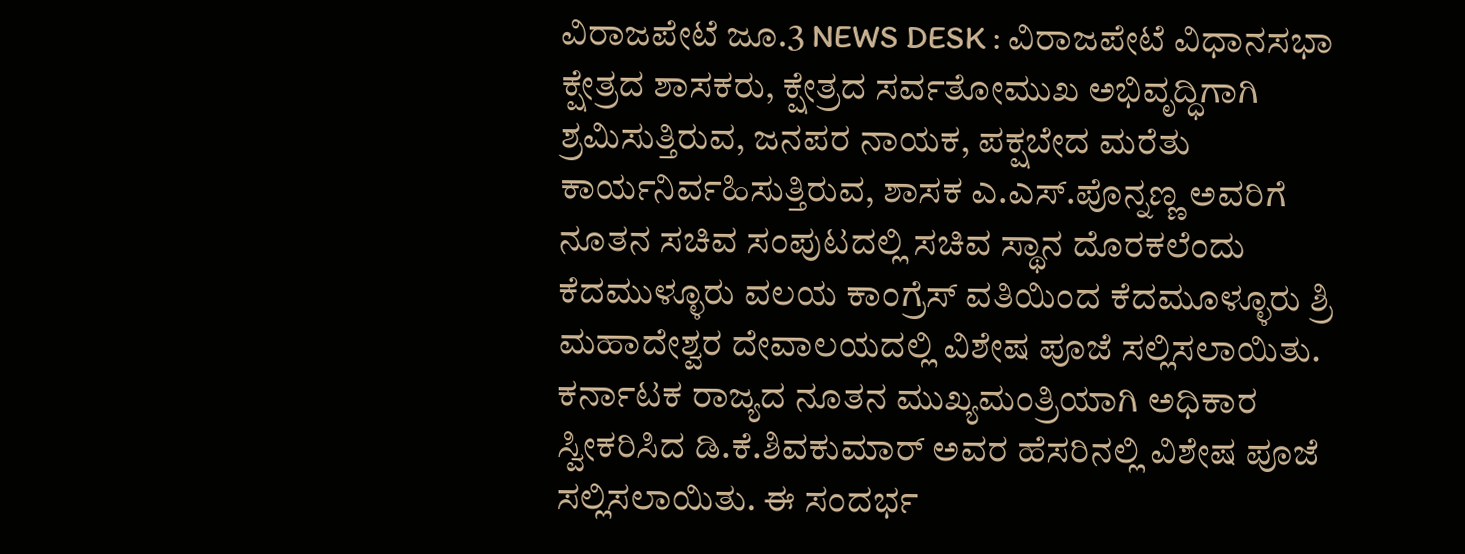ವಿರಾಜಪೇಟೆ ಜೂ.3 NEWS DESK : ವಿರಾಜಪೇಟೆ ವಿಧಾನಸಭಾ ಕ್ಷೇತ್ರದ ಶಾಸಕರು, ಕ್ಷೇತ್ರದ ಸರ್ವತೋಮುಖ ಅಭಿವೃದ್ಧಿಗಾಗಿ ಶ್ರಮಿಸುತ್ತಿರುವ, ಜನಪರ ನಾಯಕ, ಪಕ್ಷಬೇದ ಮರೆತು ಕಾರ್ಯನಿರ್ವಹಿಸುತ್ತಿರುವ, ಶಾಸಕ ಎ.ಎಸ್.ಪೊನ್ನಣ್ಣ ಅವರಿಗೆ ನೂತನ ಸಚಿವ ಸಂಪುಟದಲ್ಲಿ ಸಚಿವ ಸ್ಥಾನ ದೊರಕಲೆಂದು ಕೆದಮುಳ್ಳೂರು ವಲಯ ಕಾಂಗ್ರೆಸ್ ವತಿಯಿಂದ ಕೆದಮೂಳ್ಳೂರು ಶ್ರಿ ಮಹಾದೇಶ್ವರ ದೇವಾಲಯದಲ್ಲಿ ವಿಶೇಷ ಪೂಜೆ ಸಲ್ಲಿಸಲಾಯಿತು. ಕರ್ನಾಟಕ ರಾಜ್ಯದ ನೂತನ ಮುಖ್ಯಮಂತ್ರಿಯಾಗಿ ಅಧಿಕಾರ ಸ್ವೀಕರಿಸಿದ ಡಿ.ಕೆ.ಶಿವಕುಮಾರ್ ಅವರ ಹೆಸರಿನಲ್ಲಿ ವಿಶೇಷ ಪೂಜೆ ಸಲ್ಲಿಸಲಾಯಿತು. ಈ ಸಂದರ್ಭ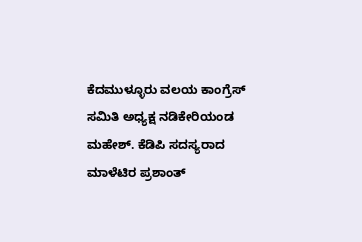ಕೆದಮುಳ್ಳೂರು ವಲಯ ಕಾಂಗ್ರೆಸ್ ಸಮಿತಿ ಅಧ್ಯಕ್ಷ ನಡಿಕೇರಿಯಂಡ ಮಹೇಶ್. ಕೆಡಿಪಿ ಸದಸ್ಯರಾದ ಮಾಳೆಟಿರ ಪ್ರಶಾಂತ್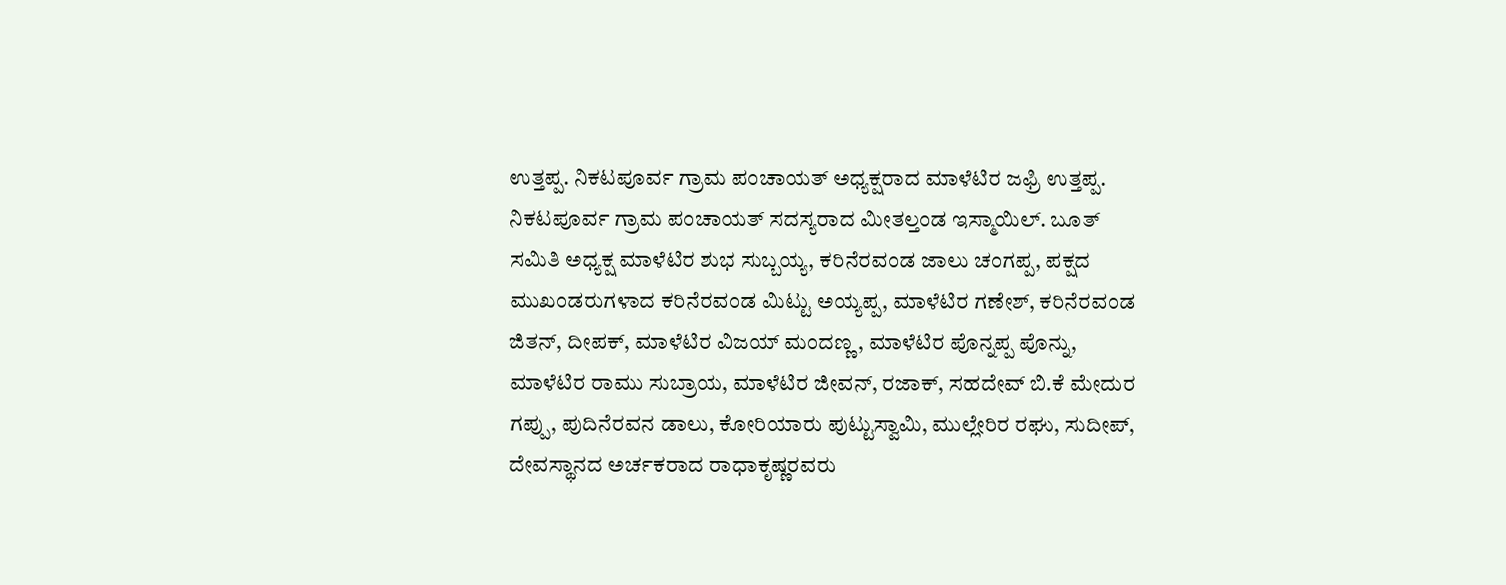ಉತ್ತಪ್ಪ. ನಿಕಟಪೂರ್ವ ಗ್ರಾಮ ಪಂಚಾಯತ್ ಅಧ್ಯಕ್ಷರಾದ ಮಾಳೆಟಿರ ಜಫ್ರಿ ಉತ್ತಪ್ಪ. ನಿಕಟಪೂರ್ವ ಗ್ರಾಮ ಪಂಚಾಯತ್ ಸದಸ್ಯರಾದ ಮೀತಲ್ತಂಡ ಇಸ್ಮಾಯಿಲ್. ಬೂತ್ ಸಮಿತಿ ಅಧ್ಯಕ್ಷ ಮಾಳೆಟಿರ ಶುಭ ಸುಬ್ಬಯ್ಯ, ಕರಿನೆರವಂಡ ಜಾಲು ಚಂಗಪ್ಪ, ಪಕ್ಷದ ಮುಖಂಡರುಗಳಾದ ಕರಿನೆರವಂಡ ಮಿಟ್ಟು ಅಯ್ಯಪ್ಪ, ಮಾಳೆಟಿರ ಗಣೇಶ್, ಕರಿನೆರವಂಡ ಜಿತನ್, ದೀಪಕ್, ಮಾಳೆಟಿರ ವಿಜಯ್ ಮಂದಣ್ಣ, ಮಾಳೆಟಿರ ಪೊನ್ನಪ್ಪ ಪೊನ್ನು, ಮಾಳೆಟಿರ ರಾಮು ಸುಬ್ರಾಯ, ಮಾಳೆಟಿರ ಜೀವನ್, ರಜಾಕ್, ಸಹದೇವ್ ಬಿ.ಕೆ ಮೇದುರ ಗಪ್ಪು, ಪುದಿನೆರವನ ಡಾಲು, ಕೋರಿಯಾರು ಪುಟ್ಟುಸ್ವಾಮಿ, ಮುಲ್ಲೇರಿರ ರಘು, ಸುದೀಪ್, ದೇವಸ್ಥಾನದ ಅರ್ಚಕರಾದ ರಾಧಾಕೃಷ್ಣರವರು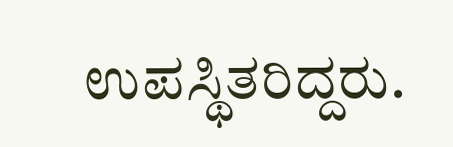ಉಪಸ್ಥಿತರಿದ್ದರು.